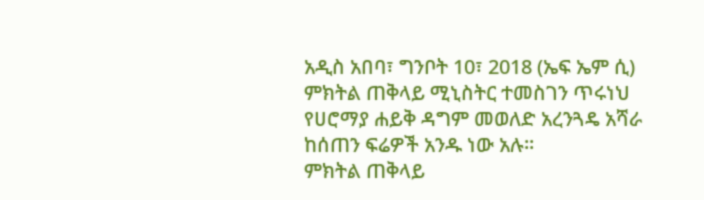አዲስ አበባ፣ ግንቦት 10፣ 2018 (ኤፍ ኤም ሲ) ምክትል ጠቅላይ ሚኒስትር ተመስገን ጥሩነህ የሀሮማያ ሐይቅ ዳግም መወለድ አረንጓዴ አሻራ ከሰጠን ፍሬዎች አንዱ ነው አሉ፡፡
ምክትል ጠቅላይ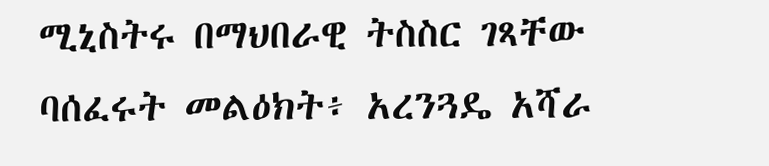ሚኒስትሩ በማህበራዊ ትስስር ገጻቸው ባሰፈሩት መልዕክት፥ አረንጓዴ አሻራ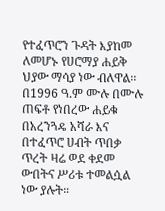የተፈጥሮን ጉዳት እያከመ ለመሆኑ የሀሮማያ ሐይቅ ህያው ማሳያ ነው ብለዋል፡፡
በ1996 ዓ.ም ሙሉ በሙሉ ጠፍቶ የነበረው ሐይቁ በአረንጓዴ አሻራ እና በተፈጥሮ ሀብት ጥበቃ ጥረት ዛሬ ወደ ቀደመ ውበትና ሥሪቱ ተመልሷል ነው ያሉት።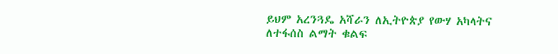ይህም አረንጓዴ አሻራን ለኢትዮጵያ የውሃ አካላትና ለተፋሰስ ልማት ቁልፍ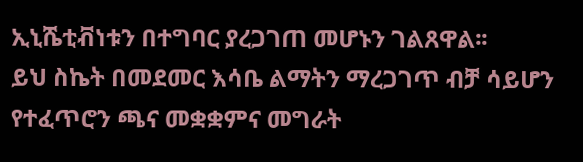ኢኒሼቲቭነቱን በተግባር ያረጋገጠ መሆኑን ገልጸዋል፡፡
ይህ ስኬት በመደመር እሳቤ ልማትን ማረጋገጥ ብቻ ሳይሆን የተፈጥሮን ጫና መቋቋምና መግራት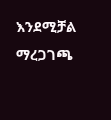እንደሚቻል ማረጋገጫ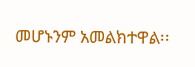መሆኑንም አመልክተዋል፡፡